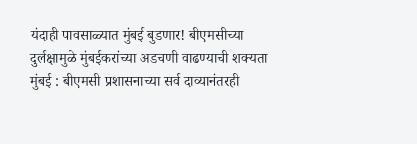यंदाही पावसाळ्यात मुंबई बुडणार! बीएमसीच्या दुर्लक्षामुळे मुंबईकरांच्या अडचणी वाढण्याची शक्यता
मुंबई : बीएमसी प्रशासनाच्या सर्व दाव्यानंतरही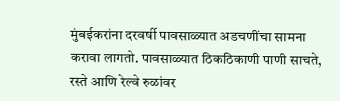मुंबईकरांना दरवर्षी पावसाळ्यात अडचणींचा सामना करावा लागतो. पावसाळ्यात ठिकठिकाणी पाणी साचते, रस्ते आणि रेल्वे रुळांवर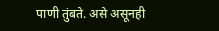पाणी तुंबते. असे असूनही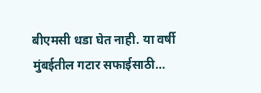बीएमसी धडा घेत नाही. या वर्षी मुंबईतील गटार सफाईसाठी…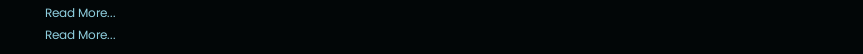Read More...
Read More...